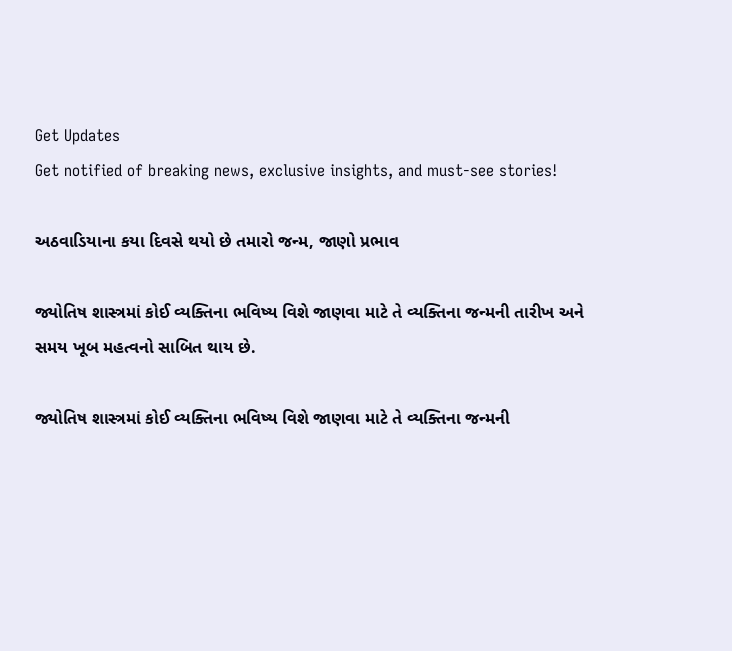Get Updates
Get notified of breaking news, exclusive insights, and must-see stories!

અઠવાડિયાના કયા દિવસે થયો છે તમારો જન્મ, જાણો પ્રભાવ

જ્યોતિષ શાસ્ત્રમાં કોઈ વ્યક્તિના ભવિષ્ય વિશે જાણવા માટે તે વ્યક્તિના જન્મની તારીખ અને સમય ખૂબ મહત્વનો સાબિત થાય છે.

જ્યોતિષ શાસ્ત્રમાં કોઈ વ્યક્તિના ભવિષ્ય વિશે જાણવા માટે તે વ્યક્તિના જન્મની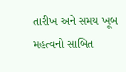તારીખ અને સમય ખૂબ મહત્વનો સાબિત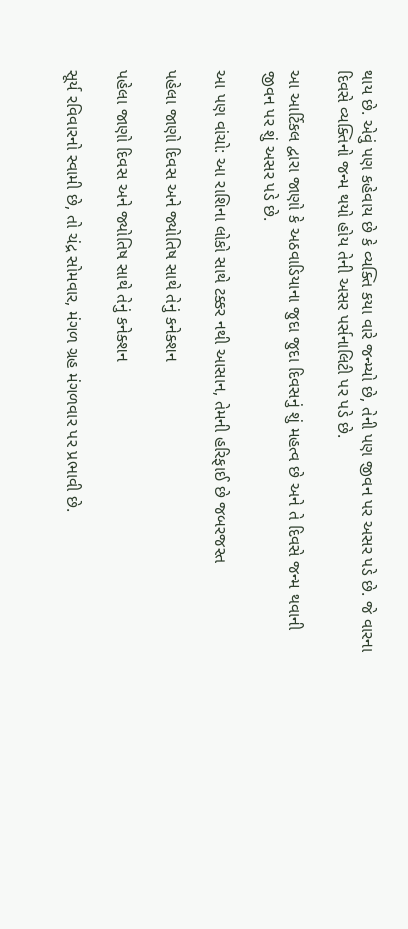થાય છે. એવું પણ કહેવાય છે કે વ્યક્તિ કયા વારે જન્મ્યો છે, તેની પણ જીવન પર અસર પડે છે. જે વારના દિવસે વ્યક્તિનો જન્મ થયો હોય તેની અસર પર્સનાલિટી પર પડે છે.

આ આર્ટિકલ દ્વારા જાણો કે અઠવાડિયાના જુદા જુદા દિવસનું શું મહત્વ છે અને તે દિવસે જન્મ થવાની જીવન પર શું અસર પડે છે.

આ પણ વાંચો: આ રાશિના લોકો સાથે ટક્કર નથી આસાન, તેમની હરિફાઈ છે જબરજસ્ત

પહેલા જાણો દિવસ અને જ્યોતિષ સાથે તેનું કનેક્શન

પહેલા જાણો દિવસ અને જ્યોતિષ સાથે તેનું કનેક્શન

સૂર્ય રવિવારનો સ્વામી છે, તો ચંદ્ર સોમવાર, મંગળ ગ્રહ મંગળવાર પર પ્રભાવી છે.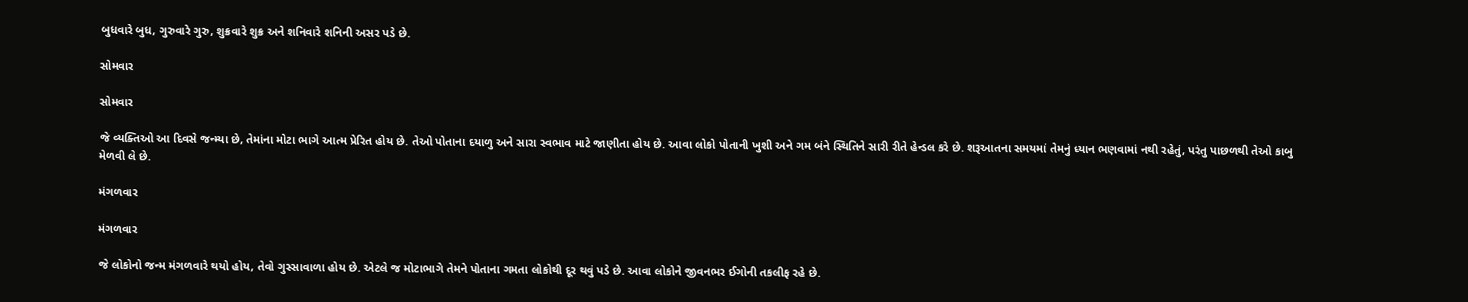બુધવારે બુધ, ગુરુવારે ગુરુ, શુક્રવારે શુક્ર અને શનિવારે શનિની અસર પડે છે.

સોમવાર

સોમવાર

જે વ્યક્તિઓ આ દિવસે જન્મ્યા છે, તેમાંના મોટા ભાગે આત્મ પ્રેરિત હોય છે. તેઓ પોતાના દયાળુ અને સારા સ્વભાવ માટે જાણીતા હોય છે. આવા લોકો પોતાની ખુશી અને ગમ બંને સ્થિતિને સારી રીતે હેન્ડલ કરે છે. શરૂઆતના સમયમાં તેમનું ધ્યાન ભણવામાં નથી રહેતું, પરંતુ પાછળથી તેઓ કાબુ મેળવી લે છે.

મંગળવાર

મંગળવાર

જે લોકોનો જન્મ મંગળવારે થયો હોય, તેવો ગુસ્સાવાળા હોય છે. એટલે જ મોટાભાગે તેમને પોતાના ગમતા લોકોથી દૂર થવું પડે છે. આવા લોકોને જીવનભર ઈગોની તકલીફ રહે છે.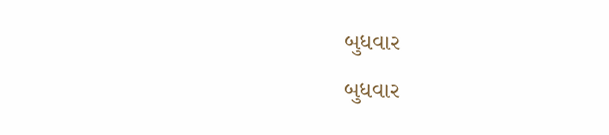બુધવાર

બુધવાર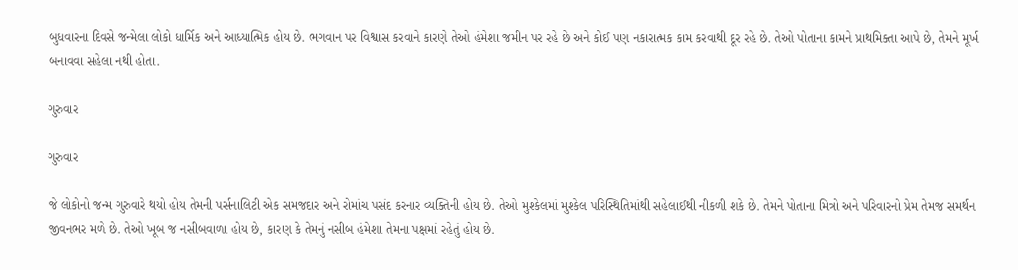બુધવારના દિવસે જન્મેલા લોકો ધાર્મિક અને આધ્યાત્મિક હોય છે. ભગવાન પર વિશ્વાસ કરવાને કારણે તેઓ હંમેશા જમીન પર રહે છે અને કોઈ પણ નકારાત્મક કામ કરવાથી દૂર રહે છે. તેઓ પોતાના કામને પ્રાથમિક્તા આપે છે, તેમને મૂર્ખ બનાવવા સહેલા નથી હોતા.

ગુરુવાર

ગુરુવાર

જે લોકોનો જન્મ ગુરુવારે થયો હોય તેમની પર્સનાલિટી એક સમજદાર અને રોમાંચ પસંદ કરનાર વ્યક્તિની હોય છે. તેઓ મુશ્કેલમાં મુશ્કેલ પરિસ્થિતિમાંથી સહેલાઈથી નીકળી શકે છે. તેમને પોતાના મિત્રો અને પરિવારનો પ્રેમ તેમજ સમર્થન જીવનભર મળે છે. તેઓ ખૂબ જ નસીબવાળા હોય છે, કારણ કે તેમનું નસીબ હંમેશા તેમના પક્ષમાં રહેતું હોય છે.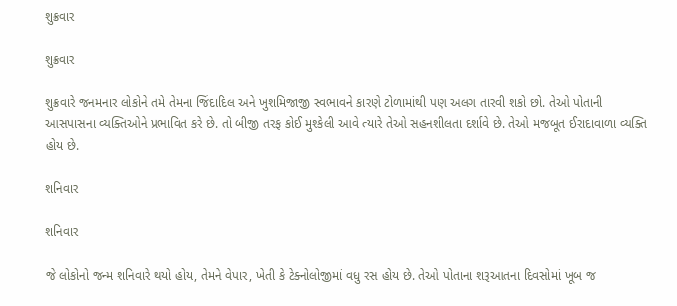શુક્રવાર

શુક્રવાર

શુક્રવારે જનમનાર લોકોને તમે તેમના જિંદાદિલ અને ખુશમિજાજી સ્વભાવને કારણે ટોળામાંથી પણ અલગ તારવી શકો છો. તેઓ પોતાની આસપાસના વ્યક્તિઓને પ્રભાવિત કરે છે. તો બીજી તરફ કોઈ મુશ્કેલી આવે ત્યારે તેઓ સહનશીલતા દર્શાવે છે. તેઓ મજબૂત ઈરાદાવાળા વ્યક્તિ હોય છે.

શનિવાર

શનિવાર

જે લોકોનો જન્મ શનિવારે થયો હોય, તેમને વેપાર, ખેતી કે ટેક્નોલોજીમાં વધુ રસ હોય છે. તેઓ પોતાના શરૂઆતના દિવસોમાં ખૂબ જ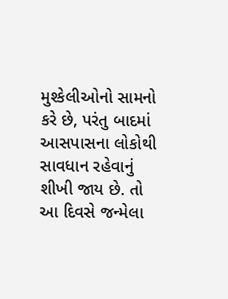મુશ્કેલીઓનો સામનો કરે છે, પરંતુ બાદમાં આસપાસના લોકોથી સાવધાન રહેવાનું શીખી જાય છે. તો આ દિવસે જન્મેલા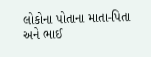લોકોના પોતાના માતા-પિતા અને ભાઈ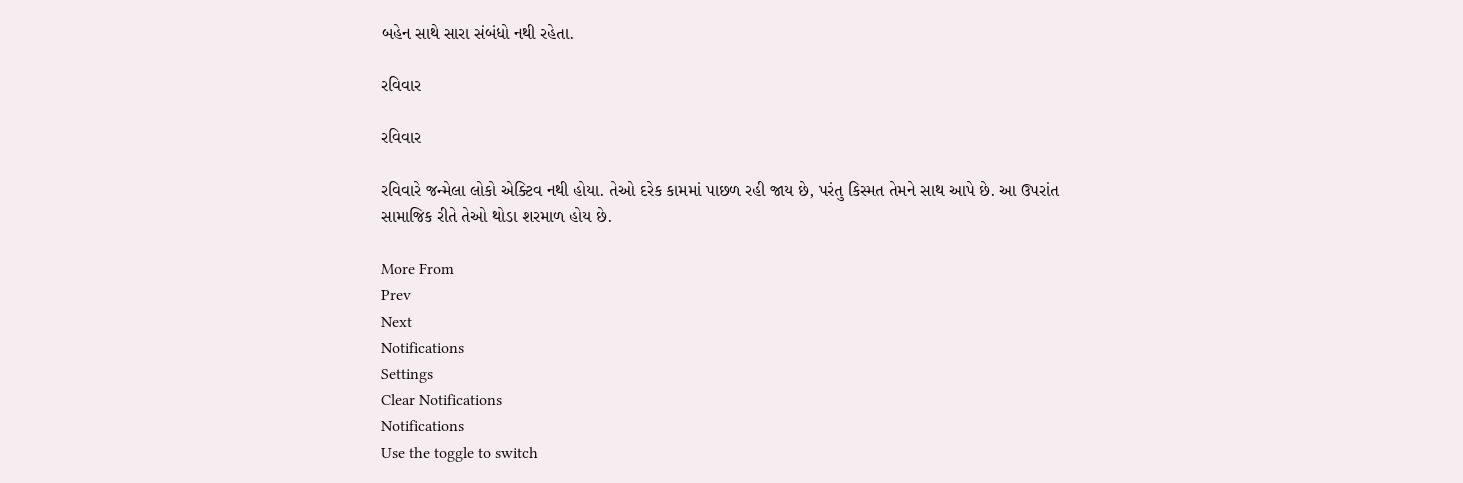બહેન સાથે સારા સંબંધો નથી રહેતા.

રવિવાર

રવિવાર

રવિવારે જન્મેલા લોકો એક્ટિવ નથી હોયા. તેઓ દરેક કામમાં પાછળ રહી જાય છે, પરંતુ કિસ્મત તેમને સાથ આપે છે. આ ઉપરાંત સામાજિક રીતે તેઓ થોડા શરમાળ હોય છે.

More From
Prev
Next
Notifications
Settings
Clear Notifications
Notifications
Use the toggle to switch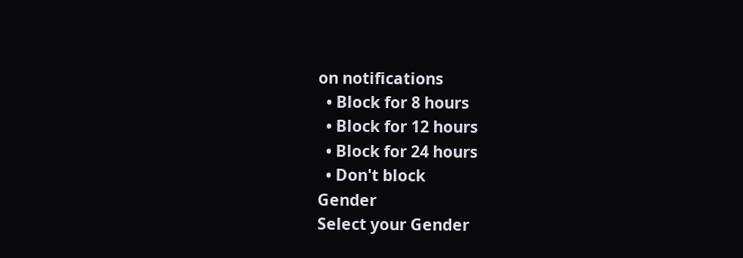on notifications
  • Block for 8 hours
  • Block for 12 hours
  • Block for 24 hours
  • Don't block
Gender
Select your Gender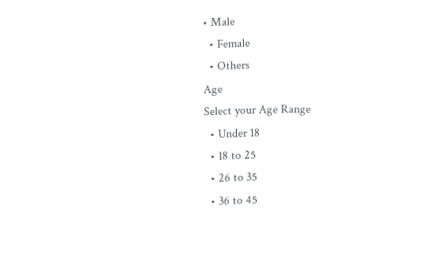• Male
  • Female
  • Others
Age
Select your Age Range
  • Under 18
  • 18 to 25
  • 26 to 35
  • 36 to 45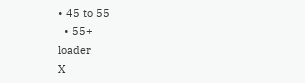• 45 to 55
  • 55+
loader
X